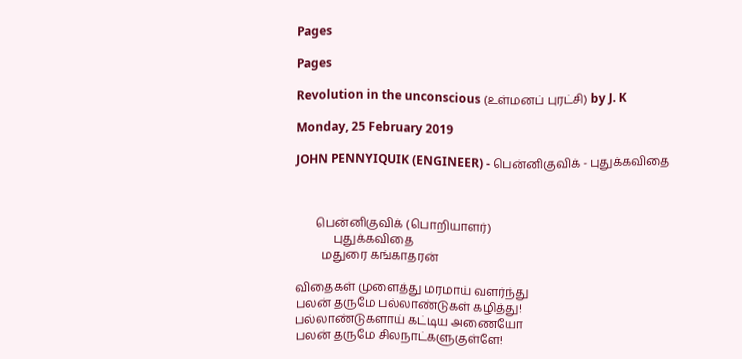Pages

Pages

Revolution in the unconscious (உள்மனப் புரட்சி) by J. K

Monday, 25 February 2019

JOHN PENNYIQUIK (ENGINEER) - பென்னிகுவிக் - புதுக்கவிதை



       பென்னிகுவிக் (பொறியாளர்)
             புதுக்கவிதை
         மதுரை கங்காதரன்

விதைகள் முளைத்து மரமாய் வளர்ந்து
பலன் தருமே பல்லாண்டுகள் கழித்து!
பல்லாண்டுகளாய் கட்டிய அணையோ
பலன் தருமே சிலநாட்களுகுள்ளே!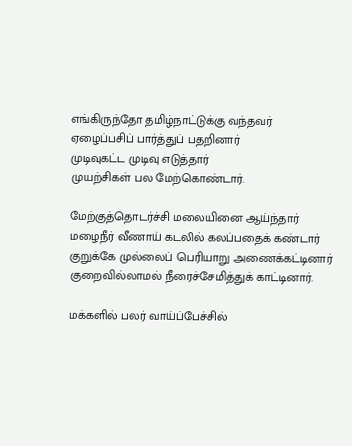எங்கிருந்தோ தமிழ்நாட்டுக்கு வந்தவர்
ஏழைப்பசிப் பார்த்துப் பதறினார்
முடிவுகட்ட முடிவு எடுத்தார்
முயற்சிகள் பல மேற்கொண்டார்.

மேற்குத்தொடர்ச்சி மலையினை ஆய்ந்தார்
மழைநீர் வீணாய் கடலில் கலப்பதைக் கண்டார்
குறுக்கே முல்லைப் பெரியாறு அணைக்கட்டினார்
குறைவில்லாமல் நீரைச்சேமித்துக் காட்டினார்.

மக்களில் பலர் வாய்ப்பேச்சில்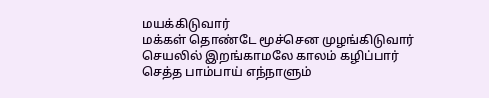மயக்கிடுவார்
மக்கள் தொண்டே மூச்சென முழங்கிடுவார்
செயலில் இறங்காமலே காலம் கழிப்பார்
செத்த பாம்பாய் எந்நாளும்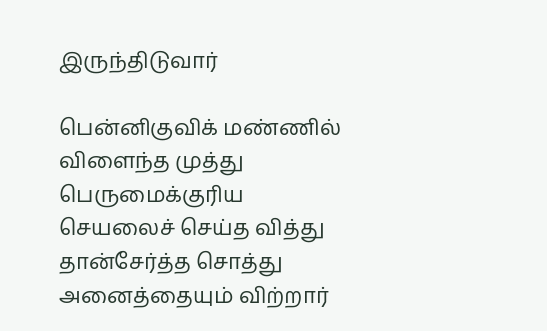இருந்திடுவார்

பென்னிகுவிக் மண்ணில் விளைந்த முத்து
பெருமைக்குரிய செயலைச் செய்த வித்து
தான்சேர்த்த சொத்து அனைத்தையும் விற்றார்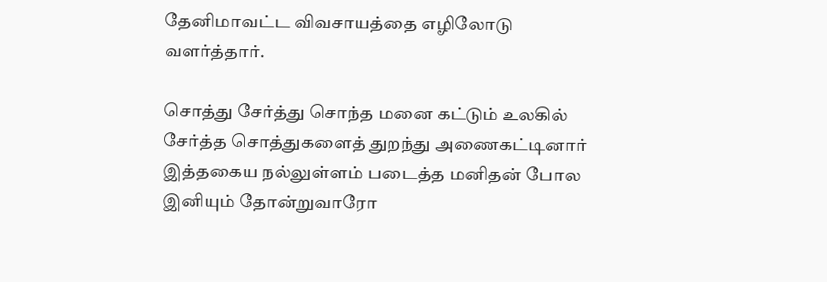தேனிமாவட்ட விவசாயத்தை எழிலோடு வளர்த்தார்.

சொத்து சேர்த்து சொந்த மனை கட்டும் உலகில்
சேர்த்த சொத்துகளைத் துறந்து அணைகட்டினார்
இத்தகைய நல்லுள்ளம் படைத்த மனிதன் போல
இனியும் தோன்றுவாரோ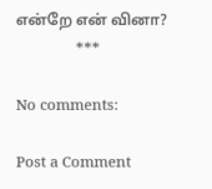என்றே என் வினா?
               ***

No comments:

Post a Comment